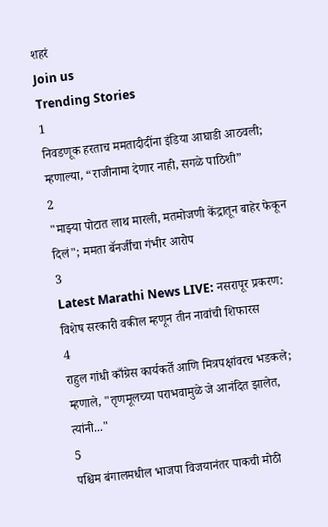शहरं
Join us
Trending Stories
1
निवडणूक हरताच ममतादीदींना इंडिया आघाडी आठवली; म्हणाल्या, “राजीनामा देणार नाही, सगळे पाठिशी”
2
"माझ्या पोटात लाथ मारली, मतमोजणी केंद्रातून बाहेर फेकून दिलं"; ममता बॅनर्जींचा गंभीर आरोप
3
Latest Marathi News LIVE: नसरापूर प्रकरण: विशेष सरकारी वकील म्हणून तीन नावांची शिफारस
4
राहुल गांधी काँग्रेस कार्यकर्ते आणि मित्रपक्षांवरच भडकले; म्हणाले, "तृणमूलच्या पराभवामुळे जे आनंदित झालेत, त्यांनी..."
5
पश्चिम बंगालमधील भाजपा विजयानंतर पाकची मोठी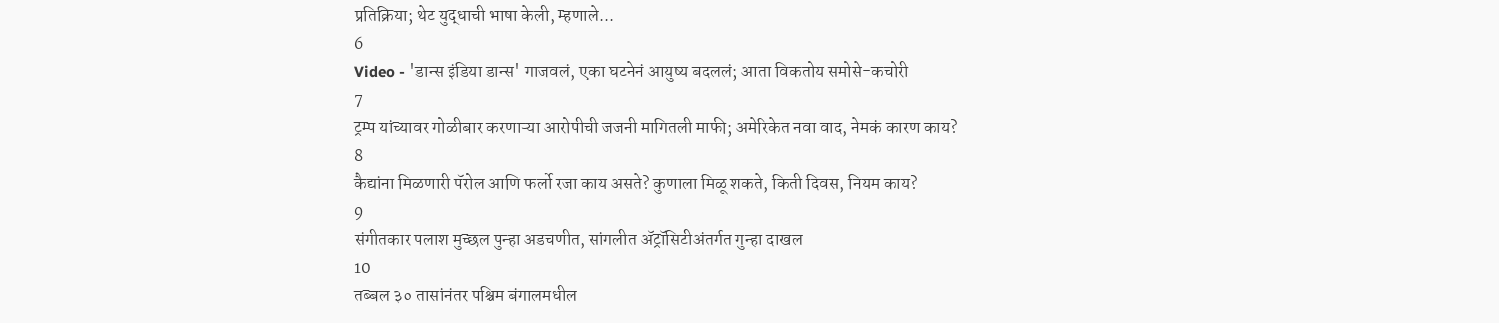प्रतिक्रिया; थेट युद्धाची भाषा केली, म्हणाले...
6
Video - 'डान्स इंडिया डान्स' गाजवलं, एका घटनेनं आयुष्य बदललं; आता विकतोय समोसे-कचोरी
7
ट्रम्प यांच्यावर गोळीबार करणाऱ्या आरोपीची जजनी मागितली माफी; अमेरिकेत नवा वाद, नेमकं कारण काय?
8
कैद्यांना मिळणारी पॅरोल आणि फर्लो रजा काय असते? कुणाला मिळू शकते, किती दिवस, नियम काय?
9
संगीतकार पलाश मुच्छल पुन्हा अडचणीत, सांगलीत ॲट्रॉसिटीअंतर्गत गुन्हा दाखल
10
तब्बल ३० तासांनंतर पश्चिम बंगालमधील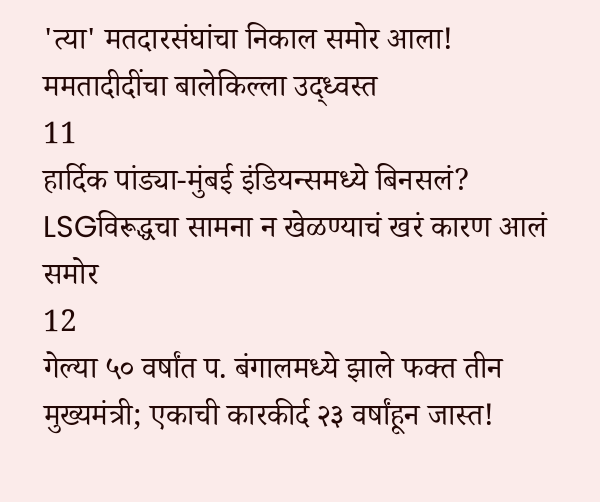'त्या' मतदारसंघांचा निकाल समोर आला! ममतादीदींचा बालेकिल्ला उद्ध्वस्त
11
हार्दिक पांड्या-मुंबई इंडियन्समध्ये बिनसलं? LSGविरूद्धचा सामना न खेळण्याचं खरं कारण आलं समोर
12
गेल्या ५० वर्षांत प. बंगालमध्ये झाले फक्त तीन मुख्यमंत्री; एकाची कारकीर्द २३ वर्षांहून जास्त!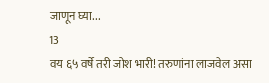जाणून घ्या...
13
वय ६५ वर्षे तरी जोश भारी! तरुणांना लाजवेल असा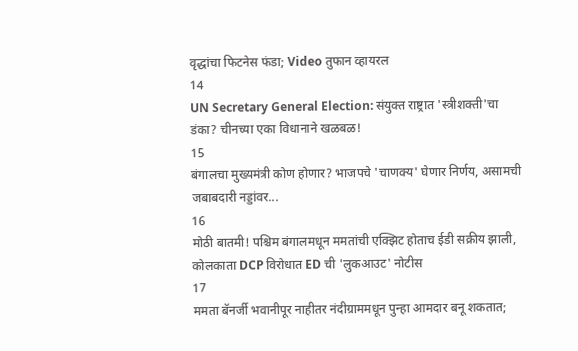वृद्धांचा फिटनेस फंडा; Video तुफान व्हायरल
14
UN Secretary General Election: संयुक्त राष्ट्रात 'स्त्रीशक्ती'चा डंका? चीनच्या एका विधानाने खळबळ!
15
बंगालचा मुख्यमंत्री कोण होणार? भाजपचे 'चाणक्य' घेणार निर्णय, असामची जबाबदारी नड्डांवर...
16
मोठी बातमी! पश्चिम बंगालमधून ममतांची एक्झिट होताच ईडी सक्रीय झाली, कोलकाता DCP विरोधात ED ची 'लुकआउट' नोटीस
17
ममता बॅनर्जी भवानीपूर नाहीतर नंदीग्राममधून पुन्हा आमदार बनू शकतात;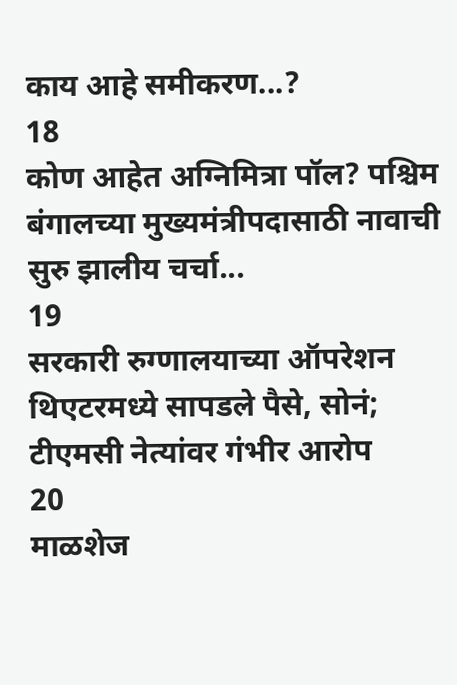काय आहे समीकरण...?
18
कोण आहेत अग्निमित्रा पॉल? पश्चिम बंगालच्या मुख्यमंत्रीपदासाठी नावाची सुरु झालीय चर्चा...
19
सरकारी रुग्णालयाच्या ऑपरेशन थिएटरमध्ये सापडले पैसे, सोनं; टीएमसी नेत्यांवर गंभीर आरोप
20
माळशेज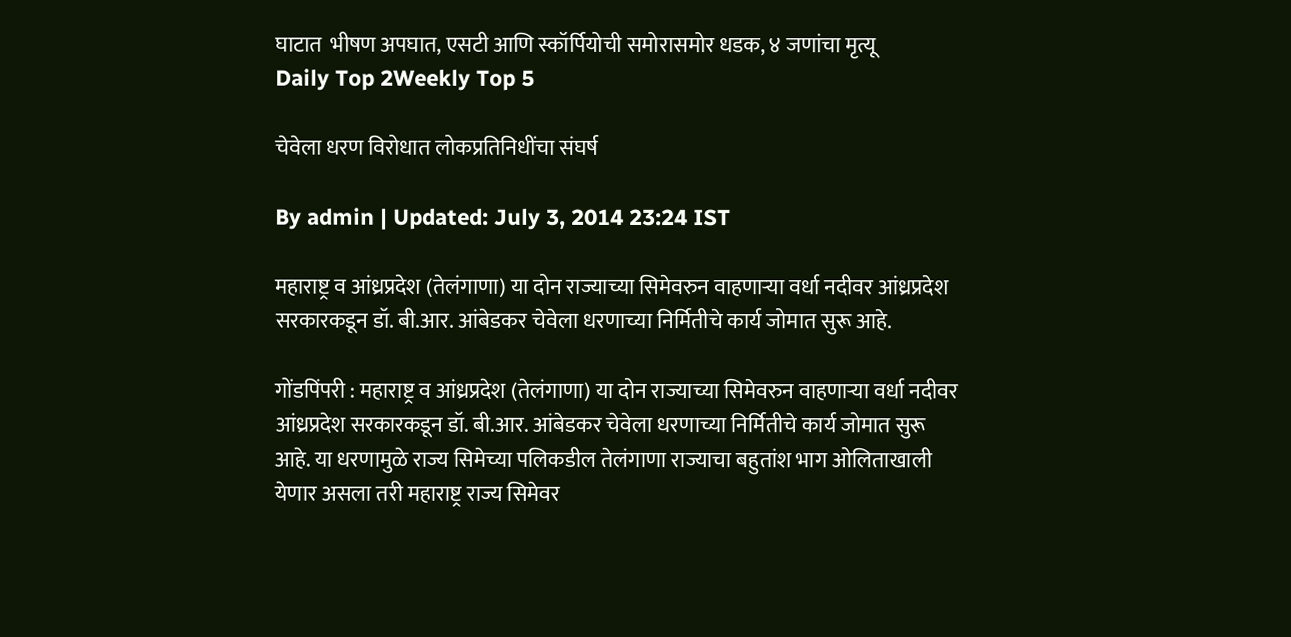घाटात  भीषण अपघात, एसटी आणि स्कॉर्पियोची समोरासमोर धडक, ४ जणांचा मृत्यू
Daily Top 2Weekly Top 5

चेवेला धरण विरोधात लोकप्रतिनिधींचा संघर्ष

By admin | Updated: July 3, 2014 23:24 IST

महाराष्ट्र व आंध्रप्रदेश (तेलंगाणा) या दोन राज्याच्या सिमेवरुन वाहणाऱ्या वर्धा नदीवर आंध्रप्रदेश सरकारकडून डॉ. बी.आर. आंबेडकर चेवेला धरणाच्या निर्मितीचे कार्य जोमात सुरू आहे.

गोंडपिंपरी : महाराष्ट्र व आंध्रप्रदेश (तेलंगाणा) या दोन राज्याच्या सिमेवरुन वाहणाऱ्या वर्धा नदीवर आंध्रप्रदेश सरकारकडून डॉ. बी.आर. आंबेडकर चेवेला धरणाच्या निर्मितीचे कार्य जोमात सुरू आहे. या धरणामुळे राज्य सिमेच्या पलिकडील तेलंगाणा राज्याचा बहुतांश भाग ओलिताखाली येणार असला तरी महाराष्ट्र राज्य सिमेवर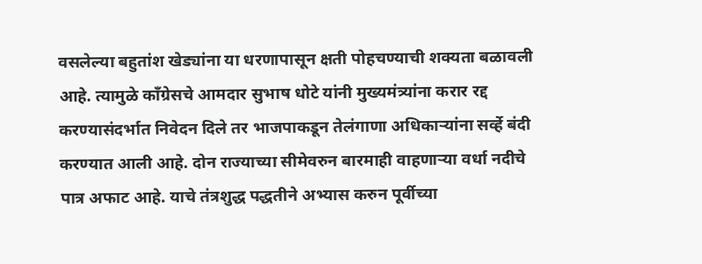वसलेल्या बहुतांश खेड्यांना या धरणापासून क्षती पोहचण्याची शक्यता बळावली आहे. त्यामुळे काँग्रेसचे आमदार सुभाष धोटे यांनी मुख्यमंत्र्यांना करार रद्द करण्यासंदर्भात निवेदन दिले तर भाजपाकडून तेलंगाणा अधिकाऱ्यांना सर्व्हे बंदी करण्यात आली आहे. दोन राज्याच्या सीमेवरुन बारमाही वाहणाऱ्या वर्धा नदीचे पात्र अफाट आहे. याचे तंत्रशुद्ध पद्धतीने अभ्यास करुन पूर्वीच्या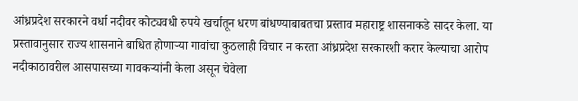आंध्रप्रदेश सरकारने वर्धा नदीवर कोट्यवधी रुपये खर्चातून धरण बांधण्याबाबतचा प्रस्ताव महाराष्ट्र शासनाकडे सादर केला. या प्रस्तावानुसार राज्य शासनाने बाधित होणाऱ्या गावांचा कुठलाही विचार न करता आंध्रप्रदेश सरकारशी करार केल्याचा आरोप नदीकाठावरील आसपासच्या गावकऱ्यांनी केला असून चेवेला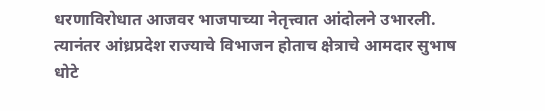धरणाविरोधात आजवर भाजपाच्या नेतृत्त्वात आंदोलने उभारली. त्यानंतर आंध्रप्रदेश राज्याचे विभाजन होताच क्षेत्राचे आमदार सुभाष धोटे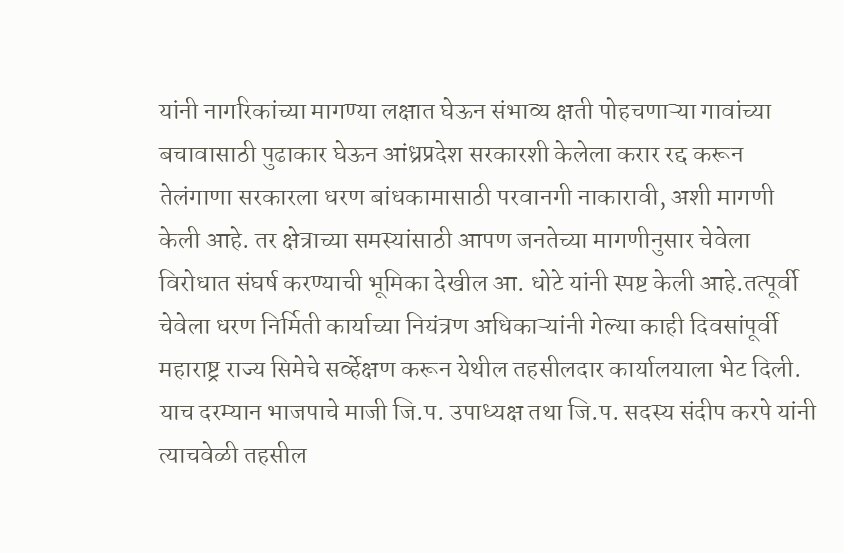यांनी नागरिकांच्या मागण्या लक्षात घेऊन संभाव्य क्षती पोहचणाऱ्या गावांच्या बचावासाठी पुढाकार घेऊन आंध्रप्रदेश सरकारशी केलेला करार रद्द करून तेलंगाणा सरकारला धरण बांधकामासाठी परवानगी नाकारावी, अशी मागणी केली आहे. तर क्षेत्राच्या समस्यांसाठी आपण जनतेच्या मागणीनुसार चेवेला विरोधात संघर्ष करण्याची भूमिका देखील आ. धोटे यांनी स्पष्ट केली आहे.तत्पूर्वी चेवेला धरण निर्मिती कार्याच्या नियंत्रण अधिकाऱ्यांनी गेल्या काही दिवसांपूर्वी महाराष्ट्र राज्य सिमेचे सर्व्हेक्षण करून येथील तहसीलदार कार्यालयाला भेट दिली. याच दरम्यान भाजपाचे माजी जि.प. उपाध्यक्ष तथा जि.प. सदस्य संदीप करपे यांनी त्याचवेळी तहसील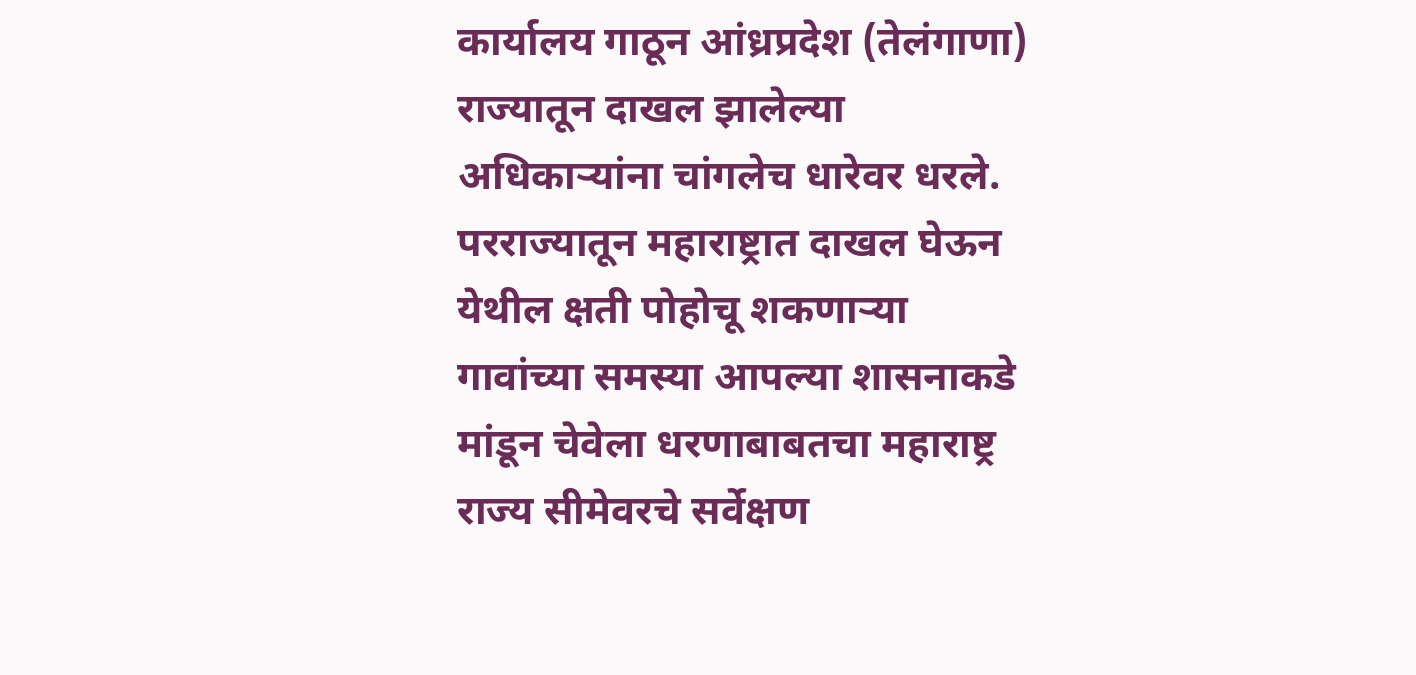कार्यालय गाठून आंध्रप्रदेश (तेलंगाणा) राज्यातून दाखल झालेल्या अधिकाऱ्यांना चांगलेच धारेवर धरले. परराज्यातून महाराष्ट्रात दाखल घेऊन येथील क्षती पोहोचू शकणाऱ्या गावांच्या समस्या आपल्या शासनाकडे मांडून चेवेला धरणाबाबतचा महाराष्ट्र राज्य सीमेवरचे सर्वेक्षण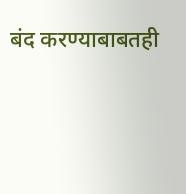बंद करण्याबाबतही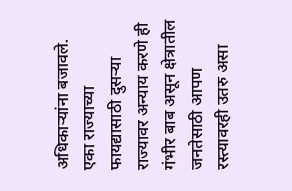अधिकाऱ्यांना बजावले. एका राज्याच्या फायद्यासाठी दुसऱ्या राज्यावर अन्याय करणे ही गंभीर बाब असून क्षेत्रातील जनतेसाठी आपण रस्त्यावरही उतरु असा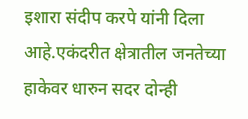इशारा संदीप करपे यांनी दिला आहे.एकंदरीत क्षेत्रातील जनतेच्या हाकेवर धारुन सदर दोन्ही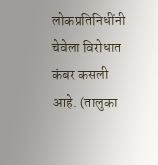लोकप्रतिनिधींनी चेवेला विरोधात कंबर कसली आहे. (तालुका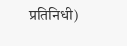प्रतिनिधी)